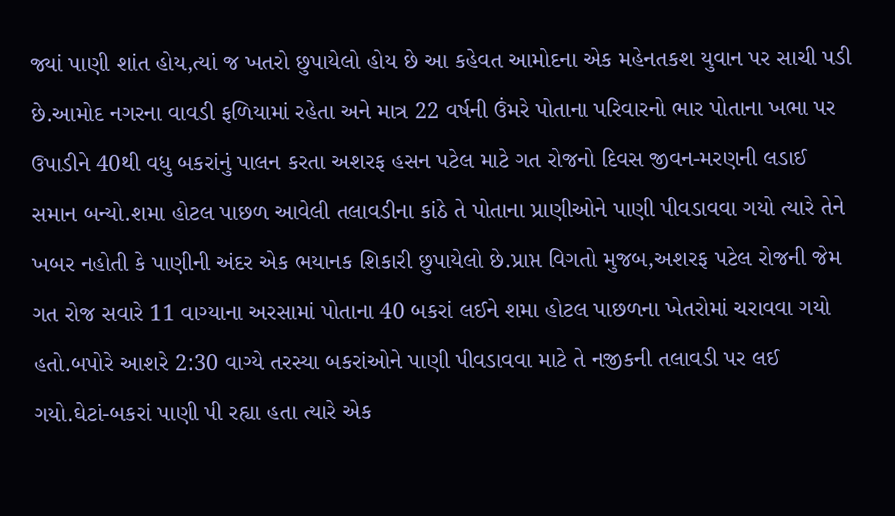જ્યાં પાણી શાંત હોય,ત્યાં જ ખતરો છુપાયેલો હોય છે આ કહેવત આમોદના એક મહેનતકશ યુવાન પર સાચી પડી છે.આમોદ નગરના વાવડી ફળિયામાં રહેતા અને માત્ર 22 વર્ષની ઉંમરે પોતાના પરિવારનો ભાર પોતાના ખભા પર ઉપાડીને 40થી વધુ બકરાંનું પાલન કરતા અશરફ હસન પટેલ માટે ગત રોજનો દિવસ જીવન-મરણની લડાઈ સમાન બન્યો.શમા હોટલ પાછળ આવેલી તલાવડીના કાંઠે તે પોતાના પ્રાણીઓને પાણી પીવડાવવા ગયો ત્યારે તેને ખબર નહોતી કે પાણીની અંદર એક ભયાનક શિકારી છુપાયેલો છે.પ્રાપ્ત વિગતો મુજબ,અશરફ પટેલ રોજની જેમ ગત રોજ સવારે 11 વાગ્યાના અરસામાં પોતાના 40 બકરાં લઈને શમા હોટલ પાછળના ખેતરોમાં ચરાવવા ગયો હતો.બપોરે આશરે 2:30 વાગ્યે તરસ્યા બકરાંઓને પાણી પીવડાવવા માટે તે નજીકની તલાવડી પર લઈ ગયો.ઘેટાં-બકરાં પાણી પી રહ્યા હતા ત્યારે એક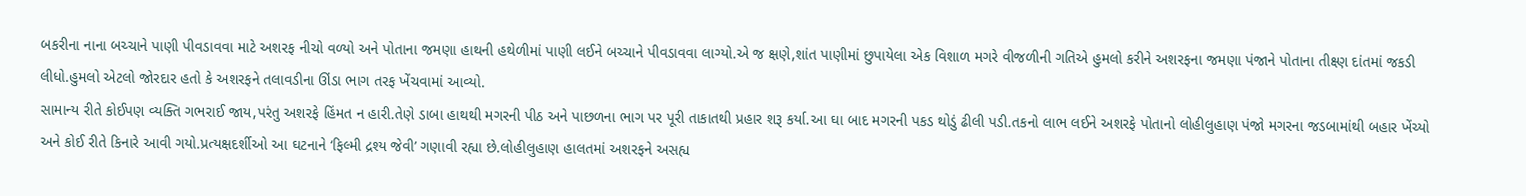બકરીના નાના બચ્ચાને પાણી પીવડાવવા માટે અશરફ નીચો વળ્યો અને પોતાના જમણા હાથની હથેળીમાં પાણી લઈને બચ્ચાને પીવડાવવા લાગ્યો.એ જ ક્ષણે,શાંત પાણીમાં છુપાયેલા એક વિશાળ મગરે વીજળીની ગતિએ હુમલો કરીને અશરફના જમણા પંજાને પોતાના તીક્ષ્ણ દાંતમાં જકડી લીધો.હુમલો એટલો જોરદાર હતો કે અશરફને તલાવડીના ઊંડા ભાગ તરફ ખેંચવામાં આવ્યો.
સામાન્ય રીતે કોઈપણ વ્યક્તિ ગભરાઈ જાય,પરંતુ અશરફે હિંમત ન હારી.તેણે ડાબા હાથથી મગરની પીઠ અને પાછળના ભાગ પર પૂરી તાકાતથી પ્રહાર શરૂ કર્યા.આ ઘા બાદ મગરની પકડ થોડું ઢીલી પડી.તકનો લાભ લઈને અશરફે પોતાનો લોહીલુહાણ પંજો મગરના જડબામાંથી બહાર ખેંચ્યો અને કોઈ રીતે કિનારે આવી ગયો.પ્રત્યક્ષદર્શીઓ આ ઘટનાને ‘ફિલ્મી દ્રશ્ય જેવી’ ગણાવી રહ્યા છે.લોહીલુહાણ હાલતમાં અશરફને અસહ્ય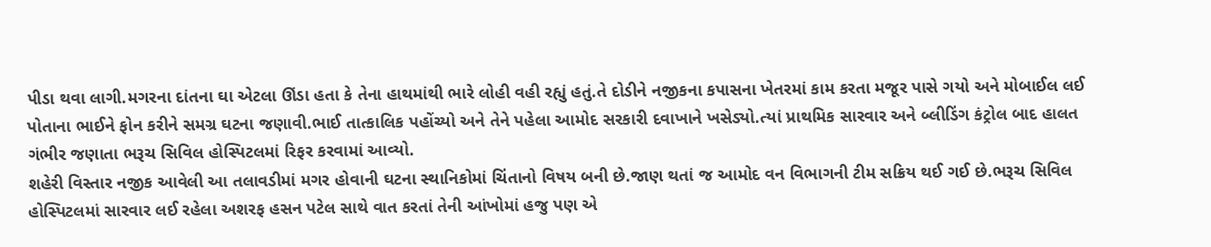પીડા થવા લાગી.મગરના દાંતના ઘા એટલા ઊંડા હતા કે તેના હાથમાંથી ભારે લોહી વહી રહ્યું હતું.તે દોડીને નજીકના કપાસના ખેતરમાં કામ કરતા મજૂર પાસે ગયો અને મોબાઈલ લઈ પોતાના ભાઈને ફોન કરીને સમગ્ર ઘટના જણાવી.ભાઈ તાત્કાલિક પહોંચ્યો અને તેને પહેલા આમોદ સરકારી દવાખાને ખસેડ્યો.ત્યાં પ્રાથમિક સારવાર અને બ્લીડિંગ કંટ્રોલ બાદ હાલત ગંભીર જણાતા ભરૂચ સિવિલ હોસ્પિટલમાં રિફર કરવામાં આવ્યો.
શહેરી વિસ્તાર નજીક આવેલી આ તલાવડીમાં મગર હોવાની ઘટના સ્થાનિકોમાં ચિંતાનો વિષય બની છે.જાણ થતાં જ આમોદ વન વિભાગની ટીમ સક્રિય થઈ ગઈ છે.ભરૂચ સિવિલ હોસ્પિટલમાં સારવાર લઈ રહેલા અશરફ હસન પટેલ સાથે વાત કરતાં તેની આંખોમાં હજુ પણ એ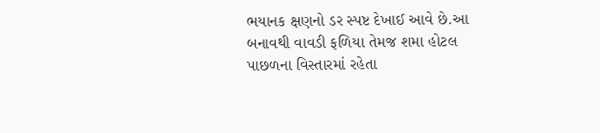ભયાનક ક્ષણનો ડર સ્પષ્ટ દેખાઈ આવે છે.આ બનાવથી વાવડી ફળિયા તેમજ શમા હોટલ પાછળના વિસ્તારમાં રહેતા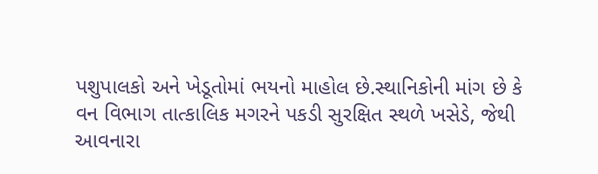પશુપાલકો અને ખેડૂતોમાં ભયનો માહોલ છે.સ્થાનિકોની માંગ છે કે વન વિભાગ તાત્કાલિક મગરને પકડી સુરક્ષિત સ્થળે ખસેડે, જેથી આવનારા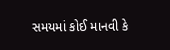સમયમાં કોઈ માનવી કે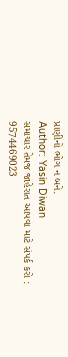પ્રાણીનો ભોગ ન બને.
Author: Yasin Diwan
સમાચાર તેમજ જાહેરાત આપવા માટે સંપર્ક કરો : 9574469023